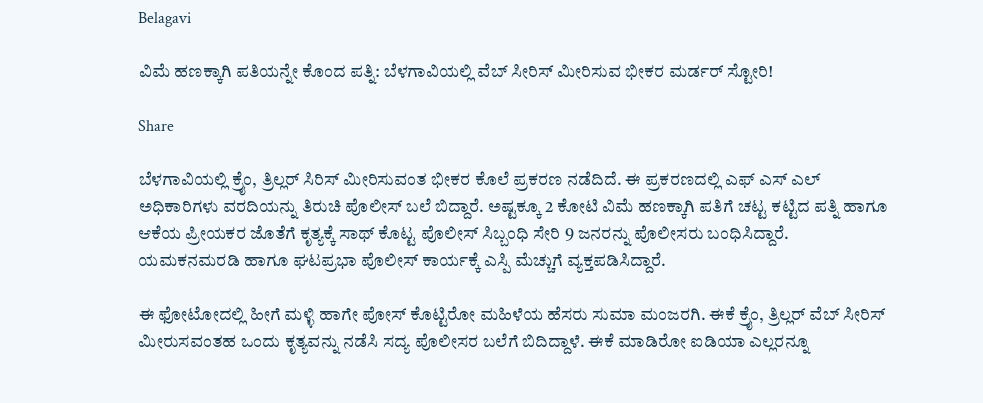Belagavi

ವಿಮೆ ಹಣಕ್ಕಾಗಿ ಪತಿಯನ್ನೇ ಕೊಂದ ಪತ್ನಿ: ಬೆಳಗಾವಿಯಲ್ಲಿ ವೆಬ್ ಸೀರಿಸ್ ಮೀರಿಸುವ ಭೀಕರ ಮರ್ಡರ್ ಸ್ಟೋರಿ!

Share

ಬೆಳಗಾವಿಯಲ್ಲಿ ಕ್ರೈಂ, ತ್ರಿಲ್ಲರ್ ಸಿರಿಸ್ ಮೀರಿಸುವಂತ ಭೀಕರ ಕೊಲೆ ಪ್ರಕರಣ ನಡೆದಿದೆ. ಈ ಪ್ರಕರಣದಲ್ಲಿ ಎಫ್ ಎಸ್ ಎಲ್ ಅಧಿಕಾರಿಗಳು ವರದಿಯನ್ನು ತಿರುಚಿ ಪೊಲೀಸ್ ಬಲೆ ಬಿದ್ದಾರೆ. ಅಷ್ಟಕ್ಕೂ 2 ಕೋಟಿ ವಿಮೆ ಹಣಕ್ಕಾಗಿ ಪತಿಗೆ ಚಟ್ಟ ಕಟ್ಟಿದ ಪತ್ನಿ ಹಾಗೂ ಆಕೆಯ ಪ್ರೀಯಕರ ಜೊತೆಗೆ ಕೃತ್ಯಕ್ಕೆ ಸಾಥ್ ಕೊಟ್ಟ ಪೊಲೀಸ್ ಸಿಬ್ಬಂಧಿ ಸೇರಿ 9 ಜನರನ್ನು ಪೊಲೀಸರು ಬಂಧಿಸಿದ್ದಾರೆ. ಯಮಕನಮರಡಿ ಹಾಗೂ ಘಟಪ್ರಭಾ ಪೊಲೀಸ್ ಕಾರ್ಯಕ್ಕೆ ಎಸ್ಪಿ ಮೆಚ್ಚುಗೆ ವ್ಯಕ್ತಪಡಿಸಿದ್ದಾರೆ.

ಈ ಫೋಟೋದಲ್ಲಿ ಹೀಗೆ ಮಳ್ಳಿ ಹಾಗೇ ಪೋಸ್ ಕೊಟ್ಟಿರೋ ಮಹಿಳೆಯ ಹೆಸರು ಸುಮಾ ಮಂಜರಗಿ. ಈಕೆ ಕ್ರೈಂ, ತ್ರಿಲ್ಲರ್ ವೆಬ್ ಸೀರಿಸ್ ಮೀರುಸವಂತಹ ಒಂದು ಕೃತ್ಯವನ್ನು ನಡೆಸಿ ಸದ್ಯ ಪೊಲೀಸರ ಬಲೆಗೆ ಬಿದಿದ್ದಾಳೆ. ಈಕೆ ಮಾಡಿರೋ ಐಡಿಯಾ ಎಲ್ಲರನ್ನೂ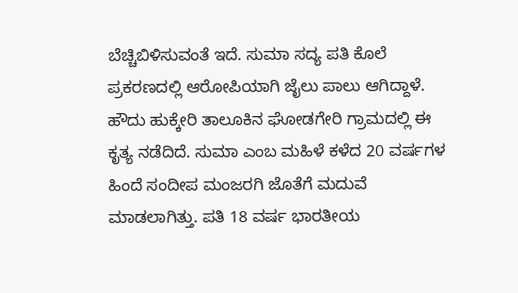ಬೆಚ್ಚಿಬಿಳಿಸುವಂತೆ ಇದೆ. ಸುಮಾ ಸದ್ಯ ಪತಿ ಕೊಲೆ ಪ್ರಕರಣದಲ್ಲಿ ಆರೋಪಿಯಾಗಿ ಜೈಲು ಪಾಲು ಆಗಿದ್ದಾಳೆ. ಹೌದು ಹುಕ್ಕೇರಿ ತಾಲೂಕಿನ ಘೋಡಗೇರಿ ಗ್ರಾಮದಲ್ಲಿ ಈ ಕೃತ್ಯ ನಡೆದಿದೆ. ಸುಮಾ ಎಂಬ ಮಹಿಳೆ ಕಳೆದ 20 ವರ್ಷಗಳ ಹಿಂದೆ ಸಂದೀಪ ಮಂಜರಗಿ ಜೊತೆಗೆ ಮದುವೆ ಮಾಡಲಾಗಿತ್ತು. ಪತಿ 18 ವರ್ಷ ಭಾರತೀಯ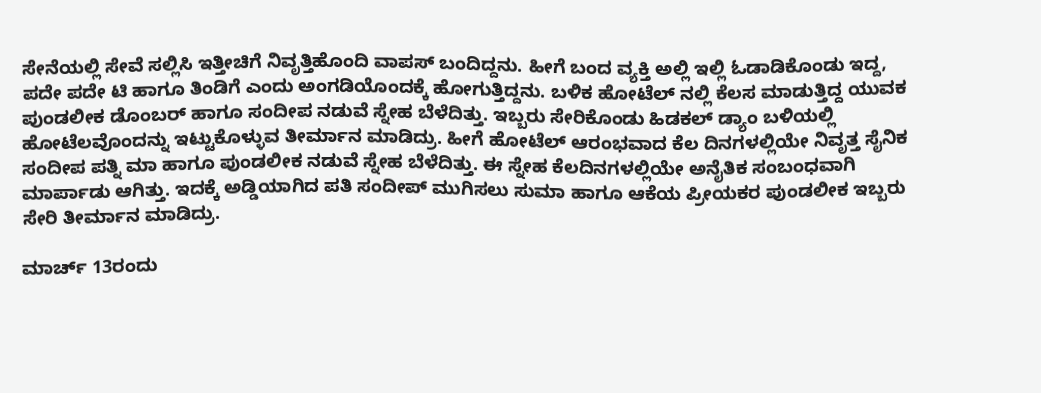ಸೇನೆಯಲ್ಲಿ ಸೇವೆ ಸಲ್ಲಿಸಿ ಇತ್ತೀಚಿಗೆ ನಿವೃತ್ತಿಹೊಂದಿ ವಾಪಸ್ ಬಂದಿದ್ದನು. ಹೀಗೆ ಬಂದ ವ್ಯಕ್ತಿ ಅಲ್ಲಿ ಇಲ್ಲಿ ಓಡಾಡಿಕೊಂಡು ಇದ್ದ, ಪದೇ ಪದೇ ಟಿ ಹಾಗೂ ತಿಂಡಿಗೆ ಎಂದು ಅಂಗಡಿಯೊಂದಕ್ಕೆ ಹೋಗುತ್ತಿದ್ದನು. ಬಳಿಕ ಹೋಟೆಲ್ ನಲ್ಲಿ ಕೆಲಸ ಮಾಡುತ್ತಿದ್ದ ಯುವಕ ಪುಂಡಲೀಕ ಡೊಂಬರ್ ಹಾಗೂ ಸಂದೀಪ ನಡುವೆ ಸ್ನೇಹ ಬೆಳೆದಿತ್ತು. ಇಬ್ಬರು ಸೇರಿಕೊಂಡು ಹಿಡಕಲ್ ಡ್ಯಾಂ ಬಳಿಯಲ್ಲಿ ಹೋಟೆಲವೊಂದನ್ನು ಇಟ್ಟುಕೊಳ್ಳುವ ತೀರ್ಮಾನ ಮಾಡಿದ್ರು. ಹೀಗೆ ಹೋಟೆಲ್ ಆರಂಭವಾದ ಕೆಲ ದಿನಗಳಲ್ಲಿಯೇ ನಿವೃತ್ತ ಸೈನಿಕ ಸಂದೀಪ ಪತ್ನಿ ಮಾ ಹಾಗೂ ಪುಂಡಲೀಕ ನಡುವೆ ಸ್ನೇಹ ಬೆಳೆದಿತ್ತು. ಈ ಸ್ನೇಹ ಕೆಲದಿನಗಳಲ್ಲಿಯೇ ಅನೈತಿಕ ಸಂಬಂಧವಾಗಿ ಮಾರ್ಪಾಡು ಆಗಿತ್ತು. ಇದಕ್ಕೆ ಅಡ್ಡಿಯಾಗಿದ ಪತಿ ಸಂದೀಪ್ ಮುಗಿಸಲು ಸುಮಾ ಹಾಗೂ ಆಕೆಯ ಪ್ರೀಯಕರ ಪುಂಡಲೀಕ ಇಬ್ಬರು ಸೇರಿ ತೀರ್ಮಾನ ಮಾಡಿದ್ರು.

ಮಾರ್ಚ್ 13ರಂದು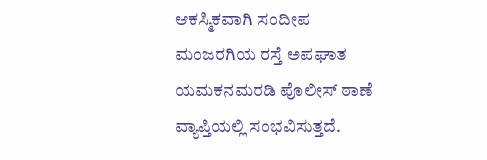ಆಕಸ್ಮಿಕವಾಗಿ ಸಂದೀಪ ಮಂಜರಗಿಯ ರಸ್ತೆ ಅಪಘಾತ ಯಮಕನಮರಡಿ ಪೊಲೀಸ್ ಠಾಣೆ ವ್ಯಾಪ್ತಿಯಲ್ಲಿ ಸಂಭವಿಸುತ್ತದೆ.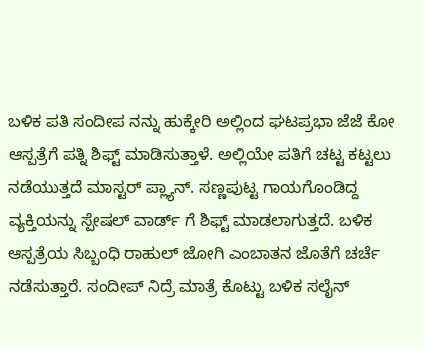ಬಳಿಕ ಪತಿ ಸಂದೀಪ ನನ್ನು ಹುಕ್ಕೇರಿ ಅಲ್ಲಿಂದ ಘಟಪ್ರಭಾ ಜೆಜೆ ಕೋ ಆಸ್ಪತ್ರೆಗೆ ಪತ್ನಿ ಶಿಫ್ಟ್ ಮಾಡಿಸುತ್ತಾಳೆ. ಅಲ್ಲಿಯೇ ಪತಿಗೆ ಚಟ್ಟ ಕಟ್ಟಲು ನಡೆಯುತ್ತದೆ ಮಾಸ್ಟರ್ ಪ್ಲ್ಯಾನ್. ಸಣ್ಣಪುಟ್ಟ ಗಾಯಗೊಂಡಿದ್ದ ವ್ಯಕ್ತಿಯನ್ನು ಸ್ಪೇಷಲ್ ವಾರ್ಡ್ ಗೆ ಶಿಫ್ಟ್ ಮಾಡಲಾಗುತ್ತದೆ. ಬಳಿಕ ಆಸ್ಪತ್ರೆಯ ಸಿಬ್ಬಂಧಿ ರಾಹುಲ್ ಜೋಗಿ ಎಂಬಾತನ ಜೊತೆಗೆ ಚರ್ಚೆ ನಡೆಸುತ್ತಾರೆ. ಸಂದೀಪ್ ನಿದ್ರೆ ಮಾತ್ರೆ ಕೊಟ್ಟು ಬಳಿಕ ಸಲೈನ್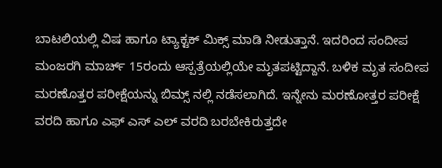ಬಾಟಲಿಯಲ್ಲಿ ವಿಷ ಹಾಗೂ ಟ್ಯಾಕ್ಟಕ್ ಮಿಕ್ಸ್ ಮಾಡಿ ನೀಡುತ್ತಾನೆ. ಇದರಿಂದ ಸಂದೀಪ ಮಂಜರಗಿ ಮಾರ್ಚ್ 15ರಂದು ಆಸ್ಪತ್ರೆಯಲ್ಲಿಯೇ ಮೃತಪಟ್ಟಿದ್ದಾನೆ. ಬಳಿಕ ಮೃತ ಸಂದೀಪ ಮರಣೊತ್ತರ ಪರೀಕ್ಷೆಯನ್ನು ಬಿಮ್ಸ್ ನಲ್ಲಿ ನಡೆಸಲಾಗಿದೆ. ಇನ್ನೇನು ಮರಣೋತ್ತರ ಪರೀಕ್ಷೆ ವರದಿ ಹಾಗೂ ಎಫ್ ಎಸ್ ಎಲ್ ವರದಿ ಬರಬೇಕಿರುತ್ತದೇ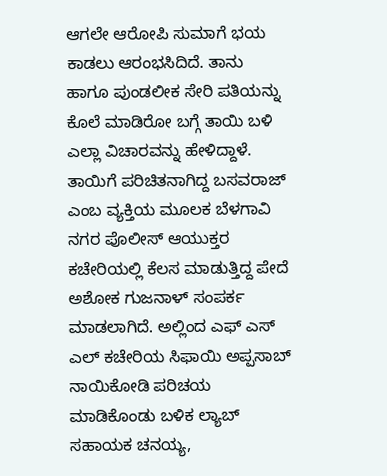ಆಗಲೇ ಆರೋಪಿ ಸುಮಾಗೆ ಭಯ ಕಾಡಲು ಆರಂಭಸಿದಿದೆ. ತಾನು ಹಾಗೂ ಪುಂಡಲೀಕ ಸೇರಿ ಪತಿಯನ್ನು ಕೊಲೆ ಮಾಡಿರೋ ಬಗ್ಗೆ ತಾಯಿ ಬಳಿ ಎಲ್ಲಾ ವಿಚಾರವನ್ನು ಹೇಳಿದ್ದಾಳೆ. ತಾಯಿಗೆ ಪರಿಚಿತನಾಗಿದ್ದ ಬಸವರಾಜ್ ಎಂಬ ವ್ಯಕ್ತಿಯ ಮೂಲಕ ಬೆಳಗಾವಿ ನಗರ ಪೊಲೀಸ್ ಆಯುಕ್ತರ ಕಚೇರಿಯಲ್ಲಿ ಕೆಲಸ ಮಾಡುತ್ತಿದ್ದ ಪೇದೆ ಅಶೋಕ ಗುಜನಾಳ್ ಸಂಪರ್ಕ ಮಾಡಲಾಗಿದೆ. ಅಲ್ಲಿಂದ ಎಫ್ ಎಸ್ ಎಲ್ ಕಚೇರಿಯ ಸಿಫಾಯಿ ಅಪ್ಪಸಾಬ್ ನಾಯಿಕೋಡಿ ಪರಿಚಯ ಮಾಡಿಕೊಂಡು ಬಳಿಕ ಲ್ಯಾಬ್ ಸಹಾಯಕ ಚನಯ್ಯ,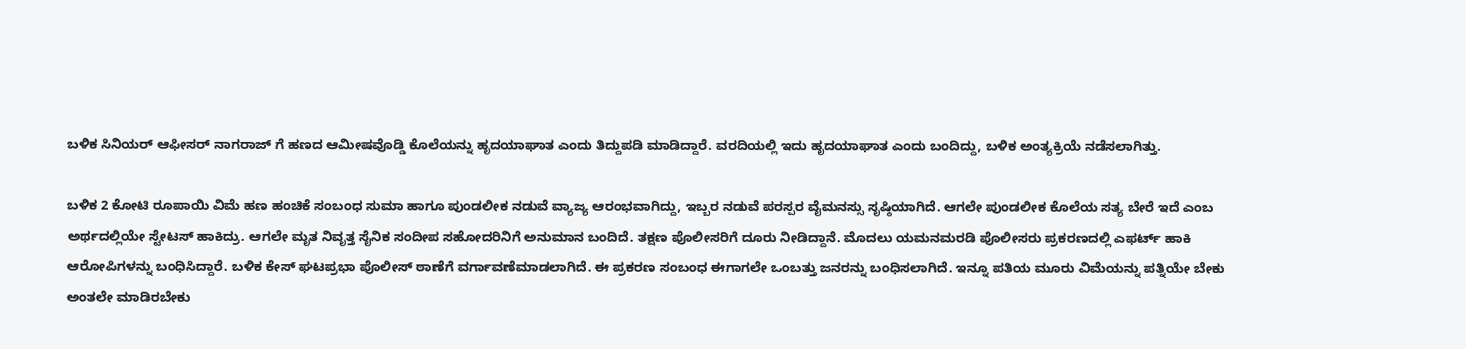ಬಳಿಕ ಸಿನಿಯರ್ ಆಫೀಸರ್ ನಾಗರಾಜ್ ಗೆ ಹಣದ ಆಮೀಷವೊಡ್ಡಿ ಕೊಲೆಯನ್ನು ಹೃದಯಾಘಾತ ಎಂದು ತಿದ್ದುಪಡಿ ಮಾಡಿದ್ದಾರೆ. ವರದಿಯಲ್ಲಿ ಇದು ಹೃದಯಾಘಾತ ಎಂದು ಬಂದಿದ್ದು, ಬಳಿಕ ಅಂತ್ಯಕ್ರಿಯೆ ನಡೆಸಲಾಗಿತ್ತು.

ಬಳಿಕ 2 ಕೋಟಿ ರೂಪಾಯಿ ವಿಮೆ ಹಣ ಹಂಚಿಕೆ ಸಂಬಂಧ ಸುಮಾ ಹಾಗೂ ಪುಂಡಲೀಕ ನಡುವೆ ವ್ಯಾಜ್ಯ ಆರಂಭವಾಗಿದ್ದು, ಇಬ್ಬರ ನಡುವೆ ಪರಸ್ಪರ ವೈಮನಸ್ಸು ಸೃಷ್ಠಿಯಾಗಿದೆ. ಆಗಲೇ ಪುಂಡಲೀಕ ಕೊಲೆಯ ಸತ್ಯ ಬೇರೆ ಇದೆ ಎಂಬ ಅರ್ಥದಲ್ಲಿಯೇ ಸ್ಟೇಟಸ್ ಹಾಕಿದ್ರು. ಆಗಲೇ ಮೃತ ನಿವೃತ್ತ ಸೈನಿಕ ಸಂದೀಪ ಸಹೋದರಿನಿಗೆ ಅನುಮಾನ ಬಂದಿದೆ. ತಕ್ಷಣ ಪೊಲೀಸರಿಗೆ ದೂರು ನೀಡಿದ್ದಾನೆ. ಮೊದಲು ಯಮನಮರಡಿ ಪೊಲೀಸರು ಪ್ರಕರಣದಲ್ಲಿ ಎಫರ್ಟ್ ಹಾಕಿ ಆರೋಪಿಗಳನ್ನು ಬಂಧಿಸಿದ್ದಾರೆ. ಬಳಿಕ ಕೇಸ್ ಘಟಪ್ರಭಾ ಪೊಲೀಸ್ ಠಾಣೆಗೆ ವರ್ಗಾವಣೆಮಾಡಲಾಗಿದೆ. ಈ ಪ್ರಕರಣ ಸಂಬಂಧ ಈಗಾಗಲೇ ಒಂಬತ್ತು ಜನರನ್ನು ಬಂಧಿಸಲಾಗಿದೆ. ಇನ್ನೂ ಪತಿಯ ಮೂರು ವಿಮೆಯನ್ನು ಪತ್ನಿಯೇ ಬೇಕು ಅಂತಲೇ ಮಾಡಿರಬೇಕು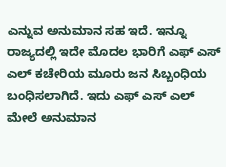ಎನ್ನುವ ಅನುಮಾನ ಸಹ ಇದೆ. ಇನ್ನೂ ರಾಜ್ಯದಲ್ಲಿ ಇದೇ ಮೊದಲ ಭಾರಿಗೆ ಎಫ್ ಎಸ್ ಎಲ್ ಕಚೇರಿಯ ಮೂರು ಜನ ಸಿಬ್ಬಂಧಿಯ ಬಂಧಿಸಲಾಗಿದೆ. ಇದು ಎಫ್ ಎಸ್ ಎಲ್ ಮೇಲೆ ಅನುಮಾನ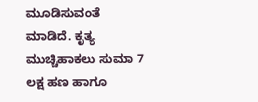ಮೂಡಿಸುವಂತೆ ಮಾಡಿದೆ. ಕೃತ್ಯ ಮುಚ್ಚಿಹಾಕಲು ಸುಮಾ 7 ಲಕ್ಷ ಹಣ ಹಾಗೂ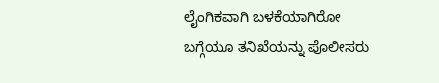ಲೈಂಗಿಕವಾಗಿ ಬಳಕೆಯಾಗಿರೋ ಬಗ್ಗೆಯೂ ತನಿಖೆಯನ್ನು ಪೊಲೀಸರು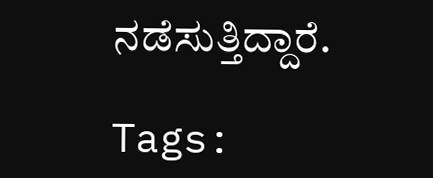ನಡೆಸುತ್ತಿದ್ದಾರೆ.

Tags: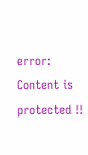error: Content is protected !!